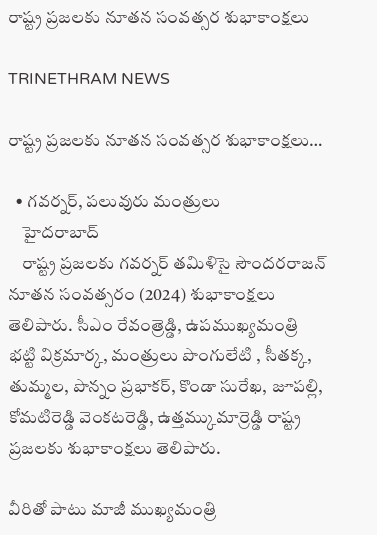రాష్ట్ర ప్రజలకు నూతన సంవత్సర శుభాకాంక్షలు

TRINETHRAM NEWS

రాష్ట్ర ప్రజలకు నూతన సంవత్సర శుభాకాంక్షలు…

  • గవర్నర్, పలువురు మంత్రులు
    హైదరాబాద్
    రాష్ట్ర ప్రజలకు గవర్నర్ తమిళిసై సౌందరరాజన్ నూతన సంవత్సరం (2024) శుభాకాంక్షలు తెలిపారు. సీఎం రేవంత్రెడ్డి, ఉపముఖ్యమంత్రి భట్టి విక్రమార్క, మంత్రులు పొంగులేటి , సీతక్క, తుమ్మల, పొన్నం ప్రభాకర్, కొండా సురేఖ, జూపల్లి, కోమటిరెడ్డి వెంకటరెడ్డి, ఉత్తమ్కుమార్రెడ్డి రాష్ట్ర ప్రజలకు శుభాకాంక్షలు తెలిపారు.

వీరితో పాటు మాజీ ముఖ్యమంత్రి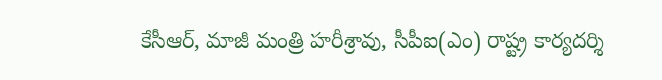కేసీఆర్, మాజీ మంత్రి హరీశ్రావు, సీపీఐ(ఎం) రాష్ట్ర కార్యదర్శి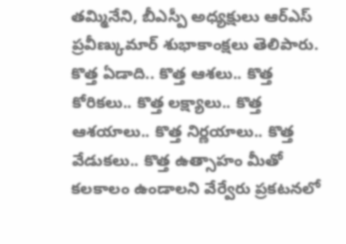తమ్మినేని, బీఎస్పీ అధ్యక్షులు ఆర్ఎస్ ప్రవీణ్కుమార్ శుభాకాంక్షలు తెలిపారు. కొత్త ఏడాది.. కొత్త ఆశలు.. కొత్త కోరికలు.. కొత్త లక్ష్యాలు.. కొత్త ఆశయాలు.. కొత్త నిర్ణయాలు.. కొత్త వేడుకలు.. కొత్త ఉత్సాహం మీతో కలకాలం ఉండాలని వేర్వేరు ప్రకటనలో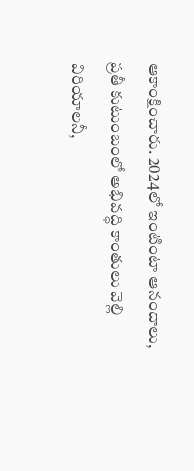ఆకాంక్షించారు. 2024లో ఇంటింటా ఆనందాలు, ప్రతీ కుటుంబంలో అభివద్ధి కాంతులు వెల్లి విరియాలనీ,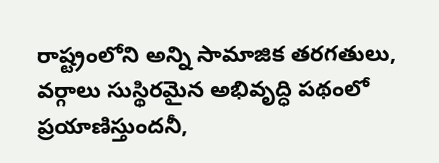రాష్ట్రంలోని అన్ని సామాజిక తరగతులు, వర్గాలు సుస్థిరమైన అభివృద్ధి పథంలో ప్రయాణిస్తుందనీ,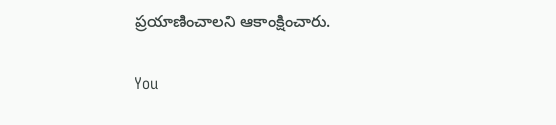ప్రయాణించాలని ఆకాంక్షించారు.

You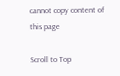cannot copy content of this page

Scroll to Top